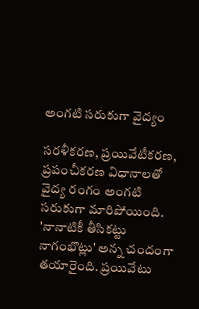అంగటి సరుకుగా వైద్యం

సరళీకరణ, ప్రయివేటీకరణ, ప్రపంచీకరణ విధానాలతో వైద్య రంగం అంగటి సరుకుగా మారిపోయింది. 'నానాటికీ తీసికట్టు నాగంభొట్లు' అన్న చందంగా తయారైంది. ప్రయివేటు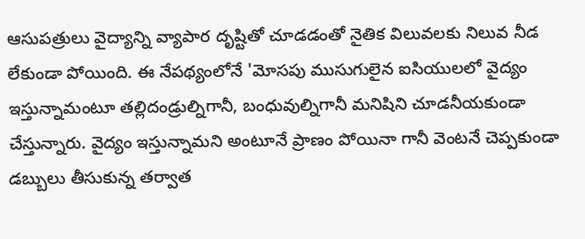ఆసుపత్రులు వైద్యాన్ని వ్యాపార దృష్టితో చూడడంతో నైతిక విలువలకు నిలువ నీడ లేకుండా పోయింది. ఈ నేపథ్యంలోనే 'మోసపు ముసుగులైన ఐసియులలో వైద్యం ఇస్తున్నామంటూ తల్లిదండ్రుల్నిగానీ, బంధువుల్నిగానీ మనిషిని చూడనీయకుండా చేస్తున్నారు. వైద్యం ఇస్తున్నామని అంటూనే ప్రాణం పోయినా గానీ వెంటనే చెప్పకుండా డబ్బులు తీసుకున్న తర్వాత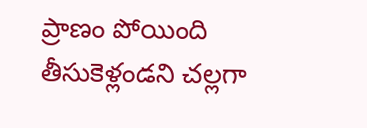ప్రాణం పోయింది తీసుకెళ్లండని చల్లగా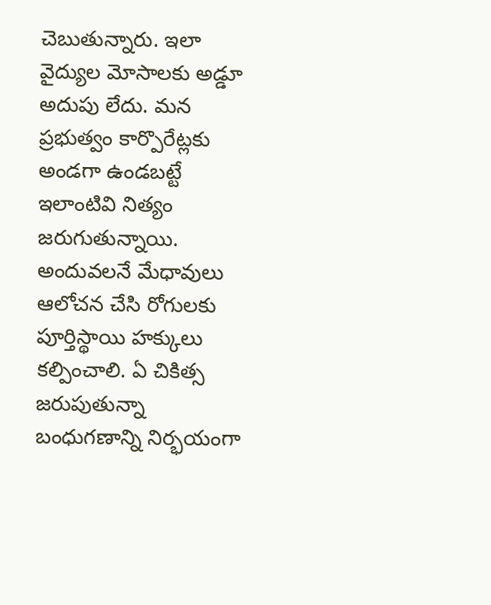చెబుతున్నారు. ఇలా వైద్యుల మోసాలకు అడ్డూ అదుపు లేదు. మన ప్రభుత్వం కార్పొరేట్లకు అండగా ఉండబట్టే ఇలాంటివి నిత్యం జరుగుతున్నాయి. అందువలనే మేధావులు ఆలోచన చేసి రోగులకు పూర్తిస్థాయి హక్కులు కల్పించాలి. ఏ చికిత్స జరుపుతున్నా బంధుగణాన్ని నిర్భయంగా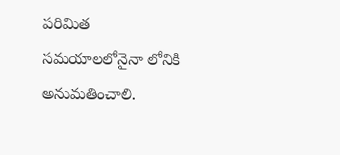పరిమిత సమయాలలోనైనా లోనికి అనుమతించాలి.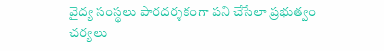వైద్య సంస్థలు పారదర్శకంగా పని చేసేలా ప్రభుత్వం చర్యలు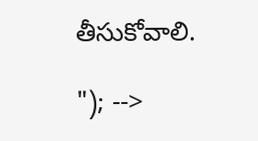తీసుకోవాలి.

"); -->